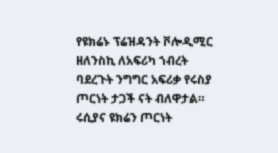የዩክሬኑ ፕሬዝዳንት ቮሎዲሚር ዘለንስኪ ለአፍሪካ ኀብረት ባደረጉት ንግግር አፍሪቃ የሩስያ ጦርነት ታጋች ናት ብለዋታል።
ሩሲያና ዩክሬን ጦርነት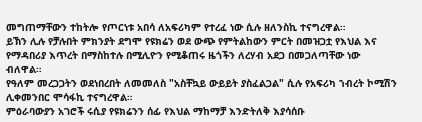መግጠማቸውን ተከትሎ የጦርነቱ አበሳ ለአፍሪካም የተረፈ ነው ሲሉ ዘለንስኪ ተናግረዋል።
ይኽን ሊሉ የቻሉበት ምክንያት ደግሞ የዩክሬን ወደ ውጭ የምትልከውን ምርት በመዝጋቷ የእህል እና የማዳበሪያ እጥረት በማስከተሉ በሚሊዮን የሚቆጠሩ ዜጎችን ለረሃብ አደጋ በመጋለጣቸው ነው ብለዋል።
የዓለም መረጋጋትን ወደነበረበት ለመመለስ "አስቸኳይ ውይይት ያስፈልጋል" ሲሉ የአፍሪካ ኀብረት ኮሚሽን ሊቀመንበር ሞሳፋኪ ተናግረዋል።
ምዕራባውያን አገሮች ሩሲያ የዩክሬንን ሰፊ የእህል ማከማቻ እንድትለቅ እያሳሰቡ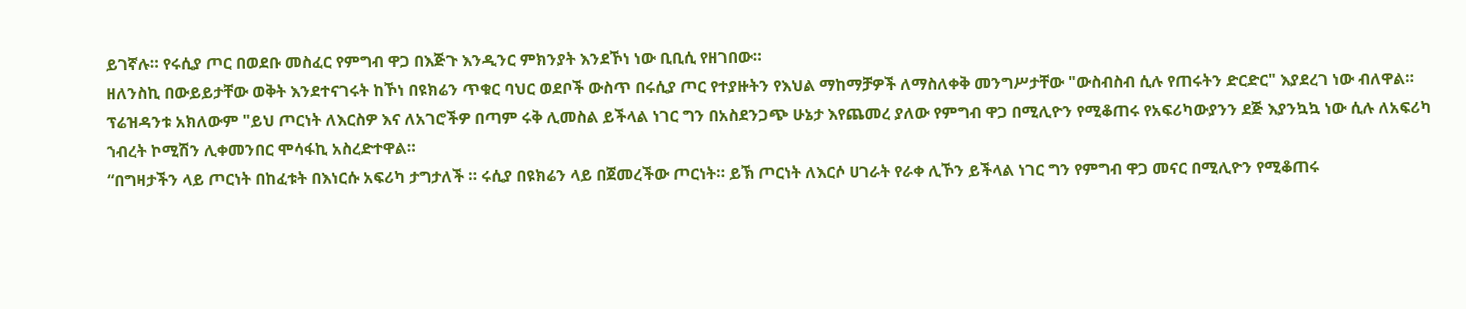ይገኛሉ። የሩሲያ ጦር በወደቡ መስፈር የምግብ ዋጋ በእጅጉ እንዲንር ምክንያት እንደኾነ ነው ቢቢሲ የዘገበው።
ዘለንስኪ በውይይታቸው ወቅት እንደተናገሩት ከኾነ በዩክሬን ጥቁር ባህር ወደቦች ውስጥ በሩሲያ ጦር የተያዙትን የእህል ማከማቻዎች ለማስለቀቅ መንግሥታቸው "ውስብስብ ሲሉ የጠሩትን ድርድር" እያደረገ ነው ብለዋል።
ፕሬዝዳንቱ አክለውም "ይህ ጦርነት ለእርስዎ እና ለአገሮችዎ በጣም ሩቅ ሊመስል ይችላል ነገር ግን በአስደንጋጭ ሁኔታ እየጨመረ ያለው የምግብ ዋጋ በሚሊዮን የሚቆጠሩ የአፍሪካውያንን ደጅ እያንኳኳ ነው ሲሉ ለአፍሪካ ኀብረት ኮሚሽን ሊቀመንበር ሞሳፋኪ አስረድተዋል።
“በግዛታችን ላይ ጦርነት በከፈቱት በእነርሱ አፍሪካ ታግታለች ። ሩሲያ በዩክሬን ላይ በጀመረችው ጦርነት። ይኽ ጦርነት ለእርሶ ሀገራት የራቀ ሊኾን ይችላል ነገር ግን የምግብ ዋጋ መናር በሚሊዮን የሚቆጠሩ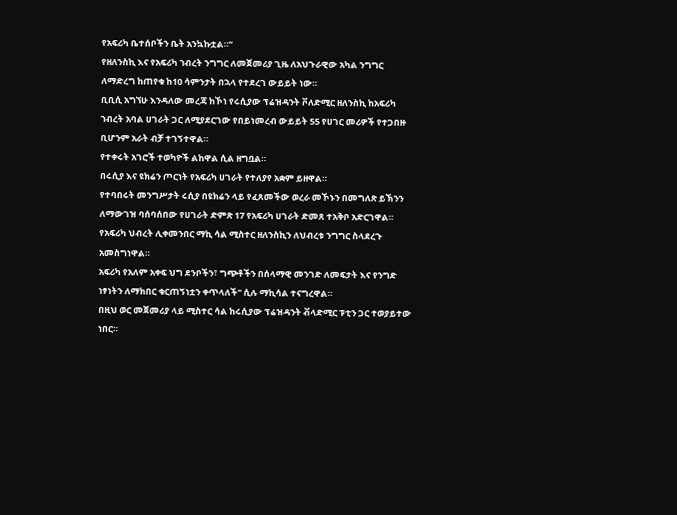የአፍሪካ ቤተሰቦችን ቤት አንኳኩቷል።”
የዘለንስኪ እና የአፍሪካ ኀብረት ንግግር ለመጀመሪያ ጊዜ ለአህጉራዊው አካል ንግግር ለማድረግ ከጠየቁ ከ10 ሳምንታት በኋላ የተደረገ ውይይት ነው።
ቢቢሲ አግኘሁ እንዳለው መረጃ ከኾነ የሩሲያው ፕሬዝዳንት ቮለድሚር ዘለንስኪ ከአፍሪካ ኀብረት አባል ሀገራት ጋር ለሚያደርገው የበይነመረብ ውይይት 55 የሀገር መሪዎች የተጋበዙ ቢሆንም አራት ብቻ ተገኝተዋል።
የተቀሩት አገሮች ተወካዮች ልከዋል ሲል ዘግቧል።
በሩሲያ እና ዩክሬን ጦርነት የአፍሪካ ሀገራት የተለያየ አቋም ይዘዋል።
የተባበሩት መንግሥታት ሩሲያ በዩክሬን ላይ የፈጸመችው ወረራ መኾኑን በመግለጽ ይኽንን ለማውገዝ ባሰባሰበው የሀገራት ድምጽ 17 የአፍሪካ ሀገራት ድመጸ ተአቅቦ አድርገዋል።
የአፍሪካ ህብረት ሊቀመንበር ማኪ ሳል ሚስተር ዘለንስኪን ለህብረቱ ንግግር ስላደረጉ አመስግነዋል።
አፍሪካ የአለም አቀፍ ህግ ደንቦችን፣ ግጭቶችን በሰላማዊ መንገድ ለመፍታት እና የንግድ ነፃነትን ለማክበር ቁርጠኝነቷን ቀጥላለች" ሲሉ ማኪሳል ተናግረዋል።
በዚህ ወር መጀመሪያ ላይ ሚስተር ሳል ከሩሲያው ፕሬዝዳንት ቭላድሚር ፑቲን ጋር ተወያይተው ነበር።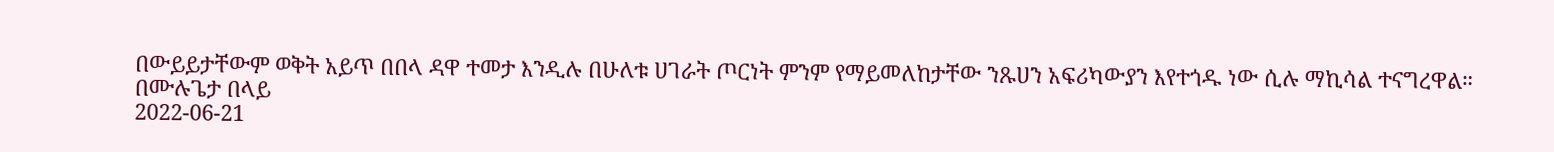በውይይታቸውም ወቅት አይጥ በበላ ዳዋ ተመታ እንዲሉ በሁለቱ ሀገራት ጦርነት ምንም የማይመለከታቸው ንጹሀን አፍሪካውያን እየተጎዱ ነው ሲሉ ማኪሳል ተናግረዋል።
በሙሉጌታ በላይ
2022-06-21